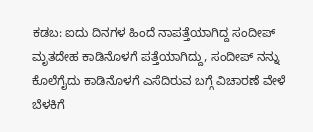ಕಡಬ: ಐದು ದಿನಗಳ ಹಿಂದೆ ನಾಪತ್ತೆಯಾಗಿದ್ದ ಸಂದೀಪ್ ಮೃತದೇಹ ಕಾಡಿನೊಳಗೆ ಪತ್ತೆಯಾಗಿದ್ದು, ಸಂದೀಪ್ ನನ್ನು ಕೊಲೆಗೈದು ಕಾಡಿನೊಳಗೆ ಎಸೆದಿರುವ ಬಗ್ಗೆ ವಿಚಾರಣೆ ವೇಳೆ ಬೆಳಕಿಗೆ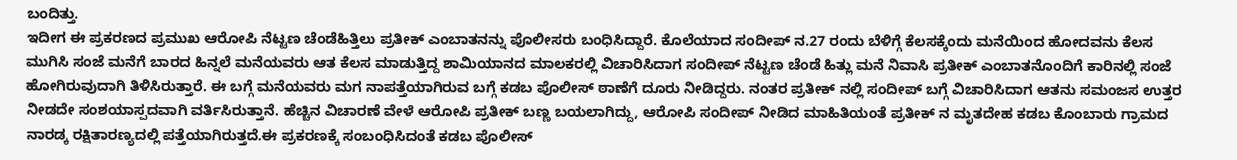ಬಂದಿತ್ತು.
ಇದೀಗ ಈ ಪ್ರಕರಣದ ಪ್ರಮುಖ ಆರೋಪಿ ನೆಟ್ಟಣ ಚೆಂಡೆಹಿತ್ತಿಲು ಪ್ರತೀಕ್ ಎಂಬಾತನನ್ನು ಪೊಲೀಸರು ಬಂಧಿಸಿದ್ದಾರೆ. ಕೊಲೆಯಾದ ಸಂದೀಪ್ ನ.27 ರಂದು ಬೆಳಿಗ್ಗೆ ಕೆಲಸಕ್ಕೆಂದು ಮನೆಯಿಂದ ಹೋದವನು ಕೆಲಸ ಮುಗಿಸಿ ಸಂಜೆ ಮನೆಗೆ ಬಾರದ ಹಿನ್ನಲೆ ಮನೆಯವರು ಆತ ಕೆಲಸ ಮಾಡುತ್ತಿದ್ದ ಶಾಮಿಯಾನದ ಮಾಲಕರಲ್ಲಿ ವಿಚಾರಿಸಿದಾಗ ಸಂದೀಪ್ ನೆಟ್ಟಣ ಚೆಂಡೆ ಹಿತ್ಲು ಮನೆ ನಿವಾಸಿ ಪ್ರತೀಕ್ ಎಂಬಾತನೊಂದಿಗೆ ಕಾರಿನಲ್ಲಿ ಸಂಜೆ ಹೋಗಿರುವುದಾಗಿ ತಿಳಿಸಿರುತ್ತಾರೆ. ಈ ಬಗ್ಗೆ ಮನೆಯವರು ಮಗ ನಾಪತ್ತೆಯಾಗಿರುವ ಬಗ್ಗೆ ಕಡಬ ಪೊಲೀಸ್ ಠಾಣೆಗೆ ದೂರು ನೀಡಿದ್ದರು. ನಂತರ ಪ್ರತೀಕ್ ನಲ್ಲಿ ಸಂದೀಪ್ ಬಗ್ಗೆ ವಿಚಾರಿಸಿದಾಗ ಆತನು ಸಮಂಜಸ ಉತ್ತರ ನೀಡದೇ ಸಂಶಯಾಸ್ಪದವಾಗಿ ವರ್ತಿಸಿರುತ್ತಾನೆ. ಹೆಚ್ಚಿನ ವಿಚಾರಣೆ ವೇಳೆ ಆರೋಪಿ ಪ್ರತೀಕ್ ಬಣ್ಣ ಬಯಲಾಗಿದ್ದು, ಆರೋಪಿ ಸಂದೀಪ್ ನೀಡಿದ ಮಾಹಿತಿಯಂತೆ ಪ್ರತೀಕ್ ನ ಮೃತದೇಹ ಕಡಬ ಕೊಂಬಾರು ಗ್ರಾಮದ ನಾರಡ್ಕ ರಕ್ಷಿತಾರಣ್ಯದಲ್ಲಿ ಪತ್ತೆಯಾಗಿರುತ್ತದೆ.ಈ ಪ್ರಕರಣಕ್ಕೆ ಸಂಬಂಧಿಸಿದಂತೆ ಕಡಬ ಪೊಲೀಸ್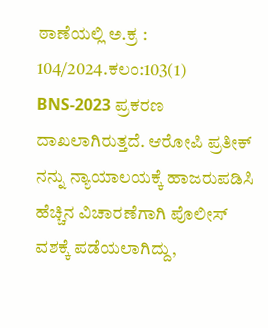ಠಾಣೆಯಲ್ಲಿ ಅ.ಕ್ರ : 104/2024.ಕಲಂ:103(1) BNS-2023 ಪ್ರಕರಣ ದಾಖಲಾಗಿರುತ್ತದೆ. ಆರೋಪಿ ಪ್ರತೀಕ್ ನನ್ನು ನ್ಯಾಯಾಲಯಕ್ಕೆ ಹಾಜರುಪಡಿಸಿ ಹೆಚ್ಚಿನ ವಿಚಾರಣೆಗಾಗಿ ಪೊಲೀಸ್ ವಶಕ್ಕೆ ಪಡೆಯಲಾಗಿದ್ದು,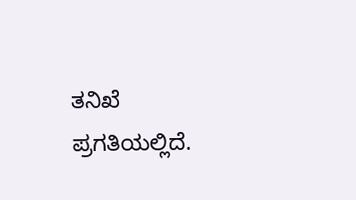ತನಿಖೆ ಪ್ರಗತಿಯಲ್ಲಿದೆ.